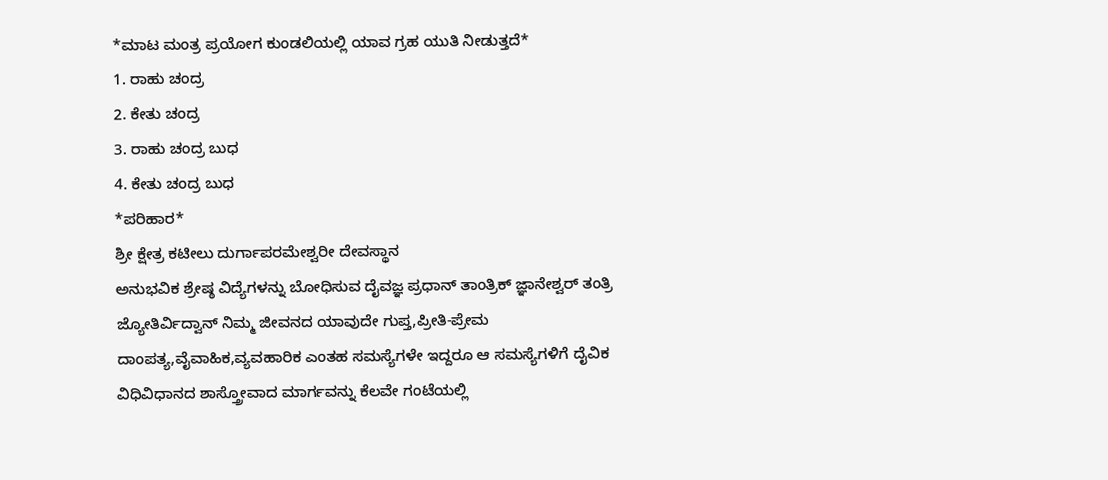*ಮಾಟ ಮಂತ್ರ ಪ್ರಯೋಗ ಕುಂಡಲಿಯಲ್ಲಿ ಯಾವ ಗ್ರಹ ಯುತಿ ನೀಡುತ್ತದೆ*
1. ರಾಹು ಚಂದ್ರ
2. ಕೇತು ಚಂದ್ರ
3. ರಾಹು ಚಂದ್ರ ಬುಧ
4. ಕೇತು ಚಂದ್ರ ಬುಧ
*ಪರಿಹಾರ*
ಶ್ರೀ ಕ್ಷೇತ್ರ ಕಟೀಲು ದುರ್ಗಾಪರಮೇಶ್ವರೀ ದೇವಸ್ಥಾನ
ಅನುಭವಿಕ ಶ್ರೇಷ್ಠ ವಿದ್ಯೆಗಳನ್ನು ಬೋಧಿಸುವ ದೈವಜ್ಞ ಪ್ರಧಾನ್ ತಾಂತ್ರಿಕ್ ಜ್ಞಾನೇಶ್ವರ್ ತಂತ್ರಿ ಜ್ಯೋತಿರ್ವಿದ್ವಾನ್ ನಿಮ್ಮ ಜೀವನದ ಯಾವುದೇ ಗುಪ್ತ,ಪ್ರೀತಿ-ಪ್ರೇಮ ದಾಂಪತ್ಯ,ವೈವಾಹಿಕ,ವ್ಯವಹಾರಿಕ ಎಂತಹ ಸಮಸ್ಯೆಗಳೇ ಇದ್ದರೂ ಆ ಸಮಸ್ಯೆಗಳಿಗೆ ದೈವಿಕ ವಿಧಿವಿಧಾನದ ಶಾಸ್ತ್ರೋವಾದ ಮಾರ್ಗವನ್ನು ಕೆಲವೇ ಗಂಟೆಯಲ್ಲಿ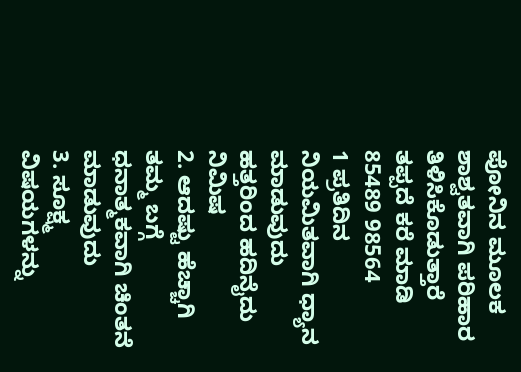ಪೋನಿನ ಮೂಲಕ ಶಾಶ್ವತವಾಗಿ ಪರಿಹಾರ ತಿಳಿಸಿಕೊಡುತ್ತಾರೆ ತಪ್ಪದೆ ಕರೆ ಮಾಡಿ 85489 98564
1 ಪ್ರತಿದಿನ ನಿಯಮಿತವಾಗಿ ಧ್ಯಾನ ಮಾಡುವುದು ಹತ್ತರಿಂದ ಹದಿನೈದು ನಿಮಿಷ
2. ಆದಷ್ಟು ಹೆಚ್ಚಾಗಿ ತಮ್ಮ ಬಗ್ಗೆ ಧನಾತ್ಮಕವಾಗಿ ಚಿಂತನೆ ಮಾಡುವುದು
3. ಸೂಕ್ಷ್ಮ ವಿಷಯಗಳನ್ನು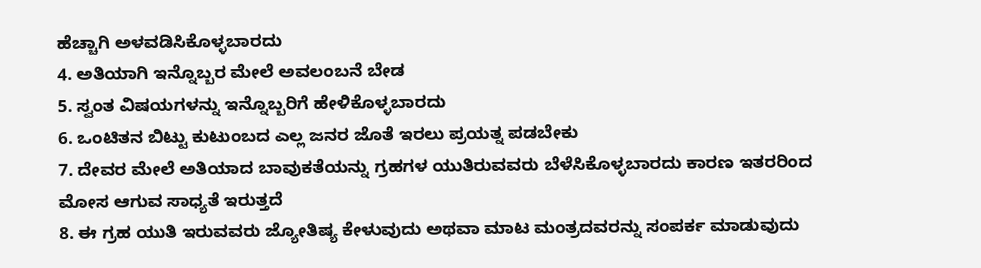ಹೆಚ್ಚಾಗಿ ಅಳವಡಿಸಿಕೊಳ್ಳಬಾರದು
4. ಅತಿಯಾಗಿ ಇನ್ನೊಬ್ಬರ ಮೇಲೆ ಅವಲಂಬನೆ ಬೇಡ
5. ಸ್ವಂತ ವಿಷಯಗಳನ್ನು ಇನ್ನೊಬ್ಬರಿಗೆ ಹೇಳಿಕೊಳ್ಳಬಾರದು
6. ಒಂಟಿತನ ಬಿಟ್ಟು ಕುಟುಂಬದ ಎಲ್ಲ ಜನರ ಜೊತೆ ಇರಲು ಪ್ರಯತ್ನ ಪಡಬೇಕು
7. ದೇವರ ಮೇಲೆ ಅತಿಯಾದ ಬಾವುಕತೆಯನ್ನು ಗ್ರಹಗಳ ಯುತಿರುವವರು ಬೆಳೆಸಿಕೊಳ್ಳಬಾರದು ಕಾರಣ ಇತರರಿಂದ ಮೋಸ ಆಗುವ ಸಾಧ್ಯತೆ ಇರುತ್ತದೆ
8. ಈ ಗ್ರಹ ಯುತಿ ಇರುವವರು ಜ್ಯೋತಿಷ್ಯ ಕೇಳುವುದು ಅಥವಾ ಮಾಟ ಮಂತ್ರದವರನ್ನು ಸಂಪರ್ಕ ಮಾಡುವುದು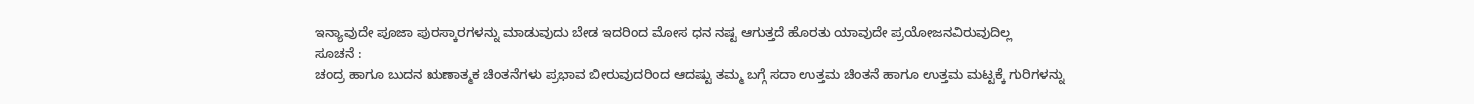ಇನ್ಯಾವುದೇ ಪೂಜಾ ಪುರಸ್ಕಾರಗಳನ್ನು ಮಾಡುವುದು ಬೇಡ ಇದರಿಂದ ಮೋಸ ಧನ ನಷ್ಟ ಆಗುತ್ತದೆ ಹೊರತು ಯಾವುದೇ ಪ್ರಯೋಜನವಿರುವುದಿಲ್ಲ
ಸೂಚನೆ :
ಚಂದ್ರ ಹಾಗೂ ಬುದನ ಋಣಾತ್ಮಕ ಚಿಂತನೆಗಳು ಪ್ರಭಾವ ಬೀರುವುದರಿಂದ ಆದಷ್ಟು ತಮ್ಮ ಬಗ್ಗೆ ಸದಾ ಉತ್ತಮ ಚಿಂತನೆ ಹಾಗೂ ಉತ್ತಮ ಮಟ್ಟಕ್ಕೆ ಗುರಿಗಳನ್ನು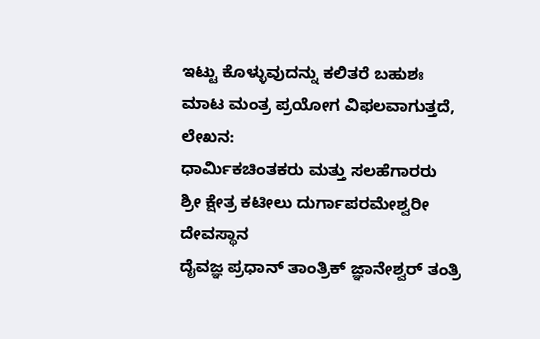ಇಟ್ಟು ಕೊಳ್ಳುವುದನ್ನು ಕಲಿತರೆ ಬಹುಶಃ ಮಾಟ ಮಂತ್ರ ಪ್ರಯೋಗ ವಿಫಲವಾಗುತ್ತದೆ,
ಲೇಖನ:
ಧಾರ್ಮಿಕಚಿಂತಕರು ಮತ್ತು ಸಲಹೆಗಾರರು
ಶ್ರೀ ಕ್ಷೇತ್ರ ಕಟೀಲು ದುರ್ಗಾಪರಮೇಶ್ವರೀ ದೇವಸ್ಥಾನ
ದೈವಜ್ಞ ಪ್ರಧಾನ್ ತಾಂತ್ರಿಕ್ ಜ್ಞಾನೇಶ್ವರ್ ತಂತ್ರಿ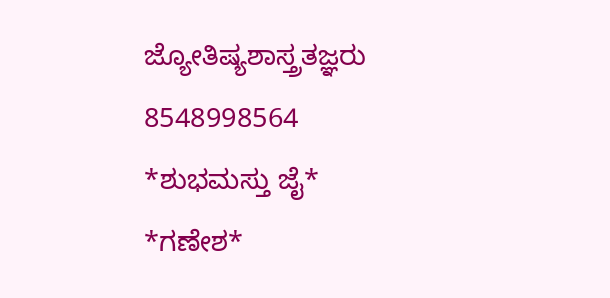ಜ್ಯೋತಿಷ್ಯಶಾಸ್ತ್ರತಜ್ಞರು 8548998564
*ಶುಭಮಸ್ತು ಜೈ* *ಗಣೇಶ*